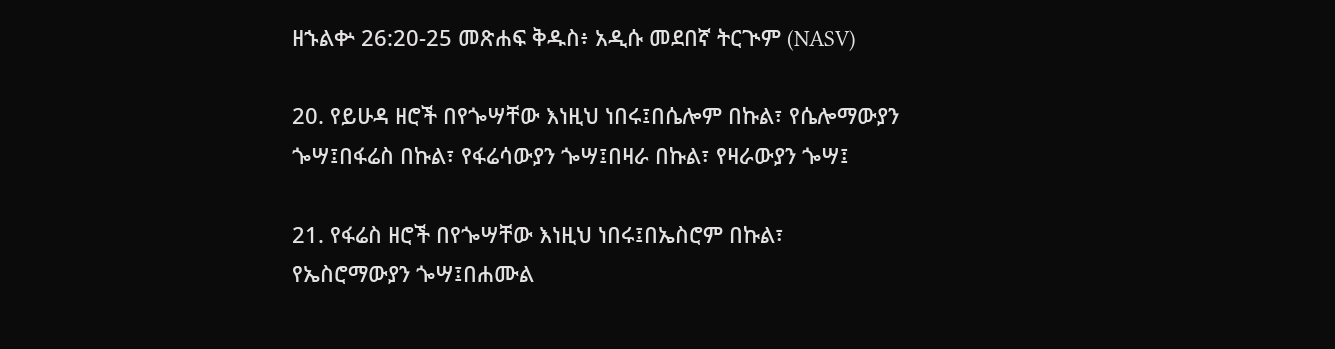ዘኁልቍ 26:20-25 መጽሐፍ ቅዱስ፥ አዲሱ መደበኛ ትርጒም (NASV)

20. የይሁዳ ዘሮች በየጐሣቸው እነዚህ ነበሩ፤በሴሎም በኩል፣ የሴሎማውያን ጐሣ፤በፋሬስ በኩል፣ የፋሬሳውያን ጐሣ፤በዛራ በኩል፣ የዛራውያን ጐሣ፤

21. የፋሬስ ዘሮች በየጐሣቸው እነዚህ ነበሩ፤በኤስሮም በኩል፣ የኤስሮማውያን ጐሣ፤በሐሙል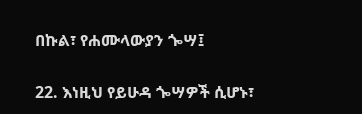በኩል፣ የሐሙላውያን ጐሣ፤

22. እነዚህ የይሁዳ ጐሣዎች ሲሆኑ፣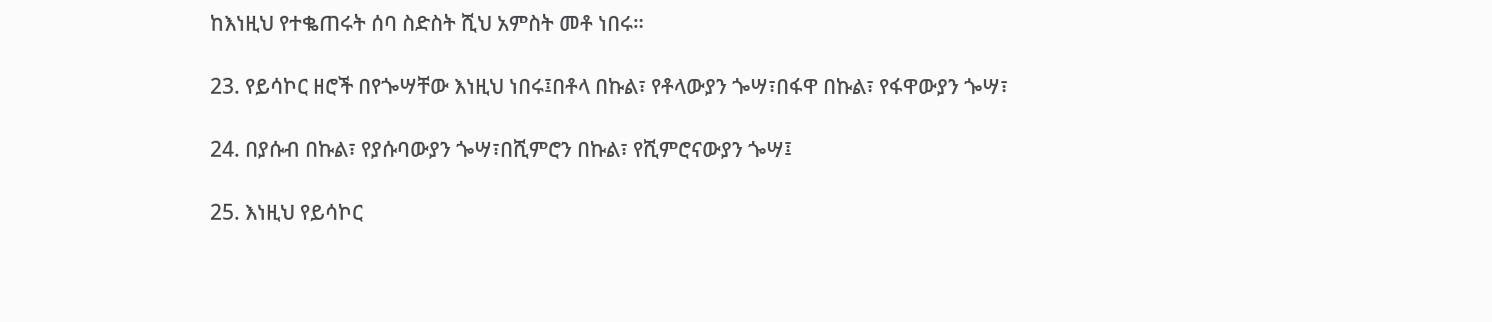ከእነዚህ የተቈጠሩት ሰባ ስድስት ሺህ አምስት መቶ ነበሩ።

23. የይሳኮር ዘሮች በየጐሣቸው እነዚህ ነበሩ፤በቶላ በኩል፣ የቶላውያን ጐሣ፣በፋዋ በኩል፣ የፋዋውያን ጐሣ፣

24. በያሱብ በኩል፣ የያሱባውያን ጐሣ፣በሺምሮን በኩል፣ የሺምሮናውያን ጐሣ፤

25. እነዚህ የይሳኮር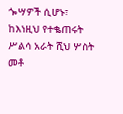ጐሣዎች ሲሆኑ፣ ከእነዚህ የተቈጠሩት ሥልሳ አራት ሺህ ሦስት መቶ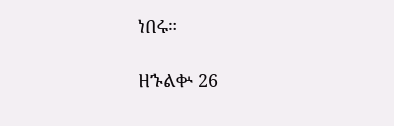ነበሩ።

ዘኁልቍ 26